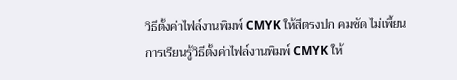วิธีตั้งค่าไฟล์งานพิมพ์ CMYK ให้สีตรงปก คมชัด ไม่เพี้ยน
การเรียนรู้วิธีตั้งค่าไฟล์งานพิมพ์ CMYK ให้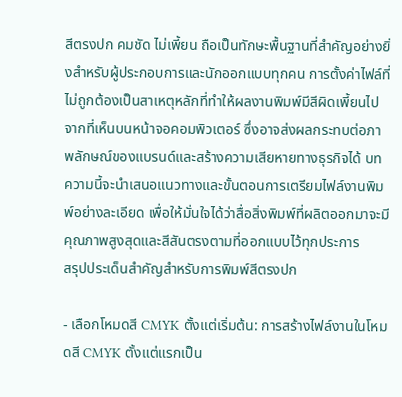สีตรงปก คมชัด ไม่เพี้ยน ถือเป็นทักษะพื้นฐานที่สำคัญอย่างยิ่งสำหรับผู้ประกอบการและนักออกแบบทุกคน การตั้งค่าไฟล์ที่ไม่ถูกต้องเป็นสาเหตุหลักที่ทำให้ผลงานพิมพ์มีสีผิดเพี้ยนไปจากที่เห็นบนหน้าจอคอมพิวเตอร์ ซึ่งอาจส่งผลกระทบต่อภาพลักษณ์ของแบรนด์และสร้างความเสียหายทางธุรกิจได้ บทความนี้จะนำเสนอแนวทางและขั้นตอนการเตรียมไฟล์งานพิมพ์อย่างละเอียด เพื่อให้มั่นใจได้ว่าสื่อสิ่งพิมพ์ที่ผลิตออกมาจะมีคุณภาพสูงสุดและสีสันตรงตามที่ออกแบบไว้ทุกประการ
สรุปประเด็นสำคัญสำหรับการพิมพ์สีตรงปก

- เลือกโหมดสี CMYK ตั้งแต่เริ่มต้น: การสร้างไฟล์งานในโหมดสี CMYK ตั้งแต่แรกเป็น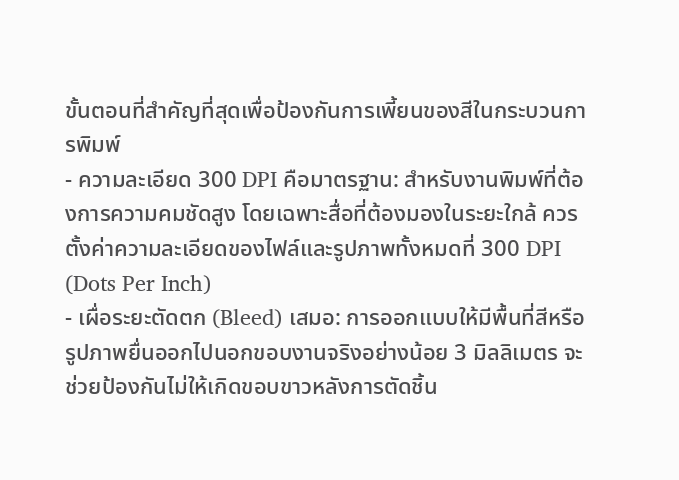ขั้นตอนที่สำคัญที่สุดเพื่อป้องกันการเพี้ยนของสีในกระบวนการพิมพ์
- ความละเอียด 300 DPI คือมาตรฐาน: สำหรับงานพิมพ์ที่ต้องการความคมชัดสูง โดยเฉพาะสื่อที่ต้องมองในระยะใกล้ ควรตั้งค่าความละเอียดของไฟล์และรูปภาพทั้งหมดที่ 300 DPI (Dots Per Inch)
- เผื่อระยะตัดตก (Bleed) เสมอ: การออกแบบให้มีพื้นที่สีหรือรูปภาพยื่นออกไปนอกขอบงานจริงอย่างน้อย 3 มิลลิเมตร จะช่วยป้องกันไม่ให้เกิดขอบขาวหลังการตัดชิ้น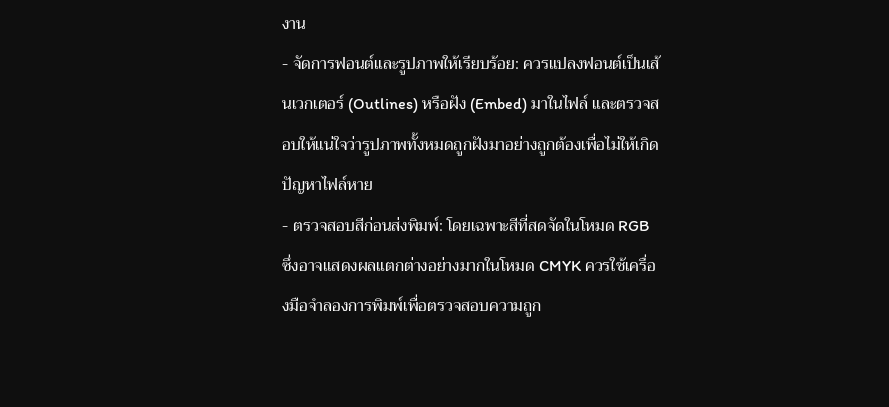งาน
- จัดการฟอนต์และรูปภาพให้เรียบร้อย: ควรแปลงฟอนต์เป็นเส้นเวกเตอร์ (Outlines) หรือฝัง (Embed) มาในไฟล์ และตรวจสอบให้แน่ใจว่ารูปภาพทั้งหมดถูกฝังมาอย่างถูกต้องเพื่อไม่ให้เกิดปัญหาไฟล์หาย
- ตรวจสอบสีก่อนส่งพิมพ์: โดยเฉพาะสีที่สดจัดในโหมด RGB ซึ่งอาจแสดงผลแตกต่างอย่างมากในโหมด CMYK ควรใช้เครื่องมือจำลองการพิมพ์เพื่อตรวจสอบความถูก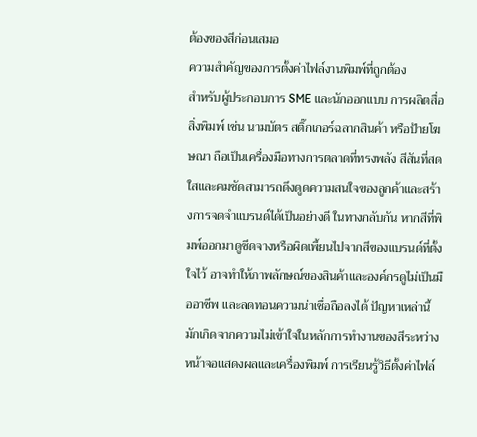ต้องของสีก่อนเสมอ
ความสำคัญของการตั้งค่าไฟล์งานพิมพ์ที่ถูกต้อง
สำหรับผู้ประกอบการ SME และนักออกแบบ การผลิตสื่อสิ่งพิมพ์ เช่น นามบัตร สติ๊กเกอร์ฉลากสินค้า หรือป้ายโฆษณา ถือเป็นเครื่องมือทางการตลาดที่ทรงพลัง สีสันที่สดใสและคมชัดสามารถดึงดูดความสนใจของลูกค้าและสร้างการจดจำแบรนด์ได้เป็นอย่างดี ในทางกลับกัน หากสีที่พิมพ์ออกมาดูซีดจางหรือผิดเพี้ยนไปจากสีของแบรนด์ที่ตั้งใจไว้ อาจทำให้ภาพลักษณ์ของสินค้าและองค์กรดูไม่เป็นมืออาชีพ และลดทอนความน่าเชื่อถือลงได้ ปัญหาเหล่านี้มักเกิดจากความไม่เข้าใจในหลักการทำงานของสีระหว่างหน้าจอแสดงผลและเครื่องพิมพ์ การเรียนรู้วิธีตั้งค่าไฟล์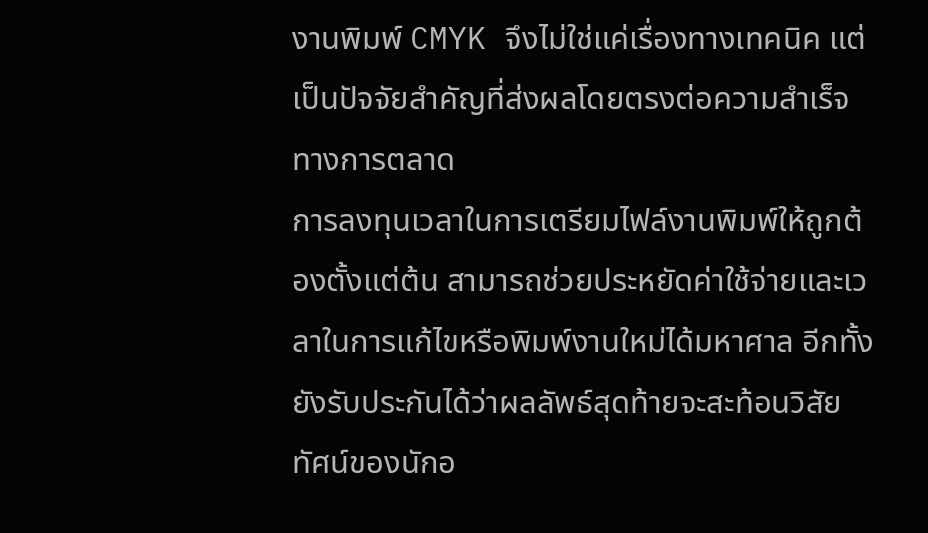งานพิมพ์ CMYK จึงไม่ใช่แค่เรื่องทางเทคนิค แต่เป็นปัจจัยสำคัญที่ส่งผลโดยตรงต่อความสำเร็จทางการตลาด
การลงทุนเวลาในการเตรียมไฟล์งานพิมพ์ให้ถูกต้องตั้งแต่ต้น สามารถช่วยประหยัดค่าใช้จ่ายและเวลาในการแก้ไขหรือพิมพ์งานใหม่ได้มหาศาล อีกทั้งยังรับประกันได้ว่าผลลัพธ์สุดท้ายจะสะท้อนวิสัยทัศน์ของนักอ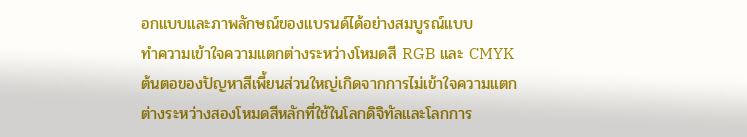อกแบบและภาพลักษณ์ของแบรนด์ได้อย่างสมบูรณ์แบบ
ทำความเข้าใจความแตกต่างระหว่างโหมดสี RGB และ CMYK
ต้นตอของปัญหาสีเพี้ยนส่วนใหญ่เกิดจากการไม่เข้าใจความแตกต่างระหว่างสองโหมดสีหลักที่ใช้ในโลกดิจิทัลและโลกการ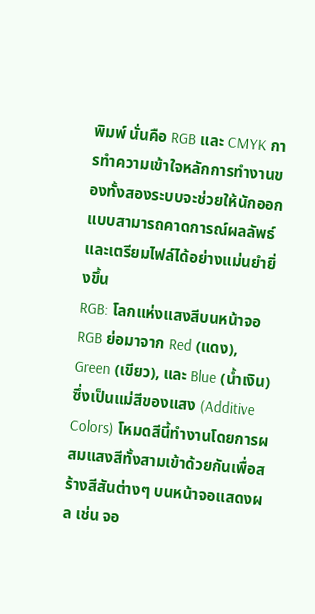พิมพ์ นั่นคือ RGB และ CMYK การทำความเข้าใจหลักการทำงานของทั้งสองระบบจะช่วยให้นักออกแบบสามารถคาดการณ์ผลลัพธ์และเตรียมไฟล์ได้อย่างแม่นยำยิ่งขึ้น
RGB: โลกแห่งแสงสีบนหน้าจอ
RGB ย่อมาจาก Red (แดง), Green (เขียว), และ Blue (น้ำเงิน) ซึ่งเป็นแม่สีของแสง (Additive Colors) โหมดสีนี้ทำงานโดยการผสมแสงสีทั้งสามเข้าด้วยกันเพื่อสร้างสีสันต่างๆ บนหน้าจอแสดงผล เช่น จอ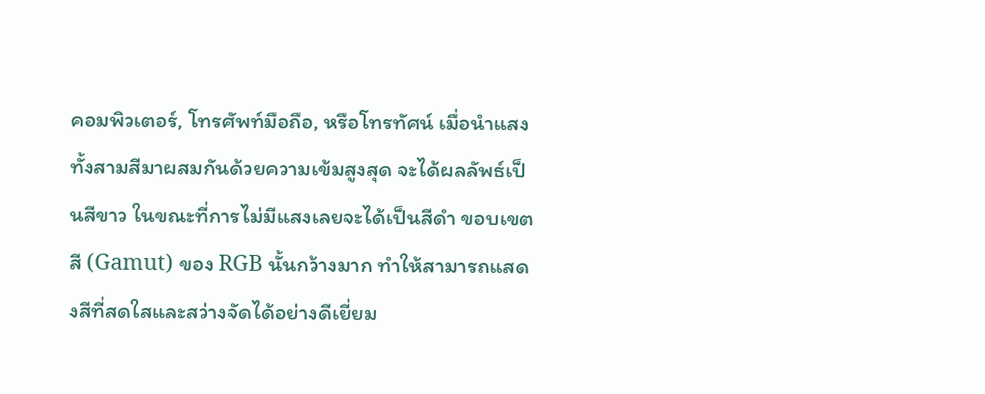คอมพิวเตอร์, โทรศัพท์มือถือ, หรือโทรทัศน์ เมื่อนำแสงทั้งสามสีมาผสมกันด้วยความเข้มสูงสุด จะได้ผลลัพธ์เป็นสีขาว ในขณะที่การไม่มีแสงเลยจะได้เป็นสีดำ ขอบเขตสี (Gamut) ของ RGB นั้นกว้างมาก ทำให้สามารถแสดงสีที่สดใสและสว่างจัดได้อย่างดีเยี่ยม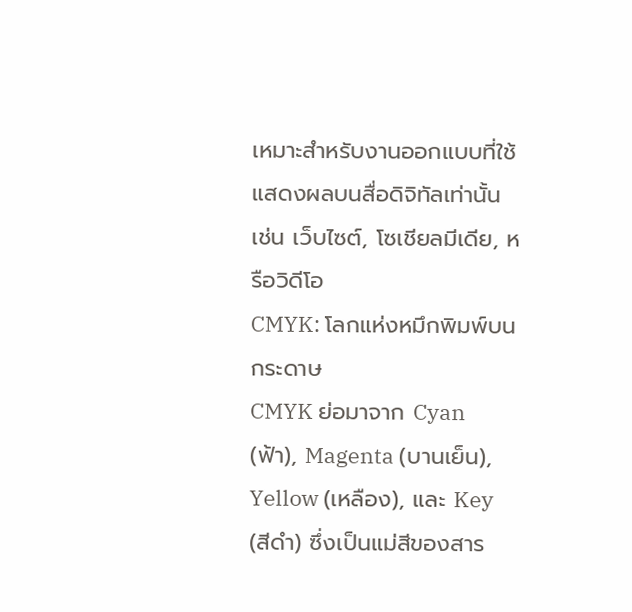เหมาะสำหรับงานออกแบบที่ใช้แสดงผลบนสื่อดิจิทัลเท่านั้น เช่น เว็บไซต์, โซเชียลมีเดีย, หรือวิดีโอ
CMYK: โลกแห่งหมึกพิมพ์บนกระดาษ
CMYK ย่อมาจาก Cyan (ฟ้า), Magenta (บานเย็น), Yellow (เหลือง), และ Key (สีดำ) ซึ่งเป็นแม่สีของสาร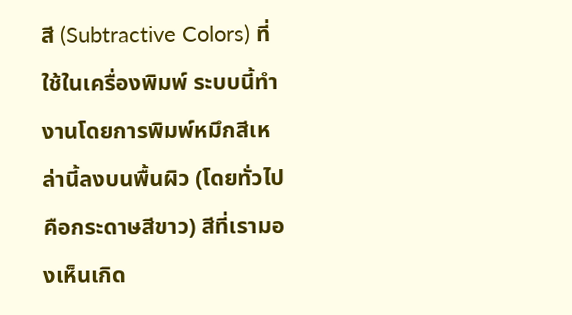สี (Subtractive Colors) ที่ใช้ในเครื่องพิมพ์ ระบบนี้ทำงานโดยการพิมพ์หมึกสีเหล่านี้ลงบนพื้นผิว (โดยทั่วไปคือกระดาษสีขาว) สีที่เรามองเห็นเกิด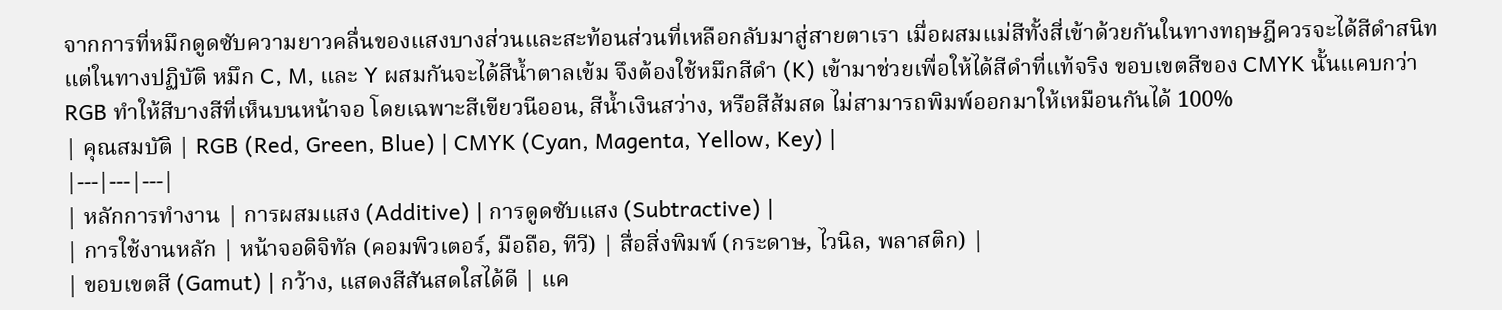จากการที่หมึกดูดซับความยาวคลื่นของแสงบางส่วนและสะท้อนส่วนที่เหลือกลับมาสู่สายตาเรา เมื่อผสมแม่สีทั้งสี่เข้าด้วยกันในทางทฤษฎีควรจะได้สีดำสนิท แต่ในทางปฏิบัติ หมึก C, M, และ Y ผสมกันจะได้สีน้ำตาลเข้ม จึงต้องใช้หมึกสีดำ (K) เข้ามาช่วยเพื่อให้ได้สีดำที่แท้จริง ขอบเขตสีของ CMYK นั้นแคบกว่า RGB ทำให้สีบางสีที่เห็นบนหน้าจอ โดยเฉพาะสีเขียวนีออน, สีน้ำเงินสว่าง, หรือสีส้มสด ไม่สามารถพิมพ์ออกมาให้เหมือนกันได้ 100%
| คุณสมบัติ | RGB (Red, Green, Blue) | CMYK (Cyan, Magenta, Yellow, Key) |
|---|---|---|
| หลักการทำงาน | การผสมแสง (Additive) | การดูดซับแสง (Subtractive) |
| การใช้งานหลัก | หน้าจอดิจิทัล (คอมพิวเตอร์, มือถือ, ทีวี) | สื่อสิ่งพิมพ์ (กระดาษ, ไวนิล, พลาสติก) |
| ขอบเขตสี (Gamut) | กว้าง, แสดงสีสันสดใสได้ดี | แค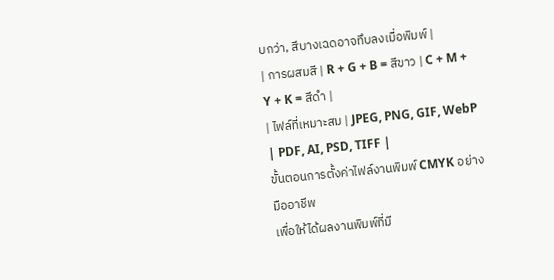บกว่า, สีบางเฉดอาจทึบลงเมื่อพิมพ์ |
| การผสมสี | R + G + B = สีขาว | C + M + Y + K = สีดำ |
| ไฟล์ที่เหมาะสม | JPEG, PNG, GIF, WebP | PDF, AI, PSD, TIFF |
ขั้นตอนการตั้งค่าไฟล์งานพิมพ์ CMYK อย่างมืออาชีพ
เพื่อให้ได้ผลงานพิมพ์ที่มี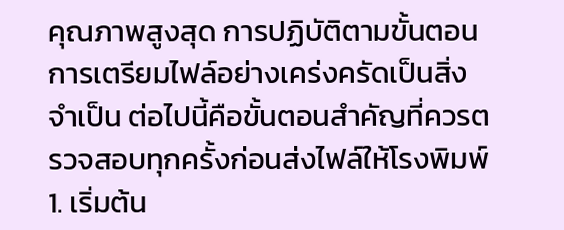คุณภาพสูงสุด การปฏิบัติตามขั้นตอนการเตรียมไฟล์อย่างเคร่งครัดเป็นสิ่งจำเป็น ต่อไปนี้คือขั้นตอนสำคัญที่ควรตรวจสอบทุกครั้งก่อนส่งไฟล์ให้โรงพิมพ์
1. เริ่มต้น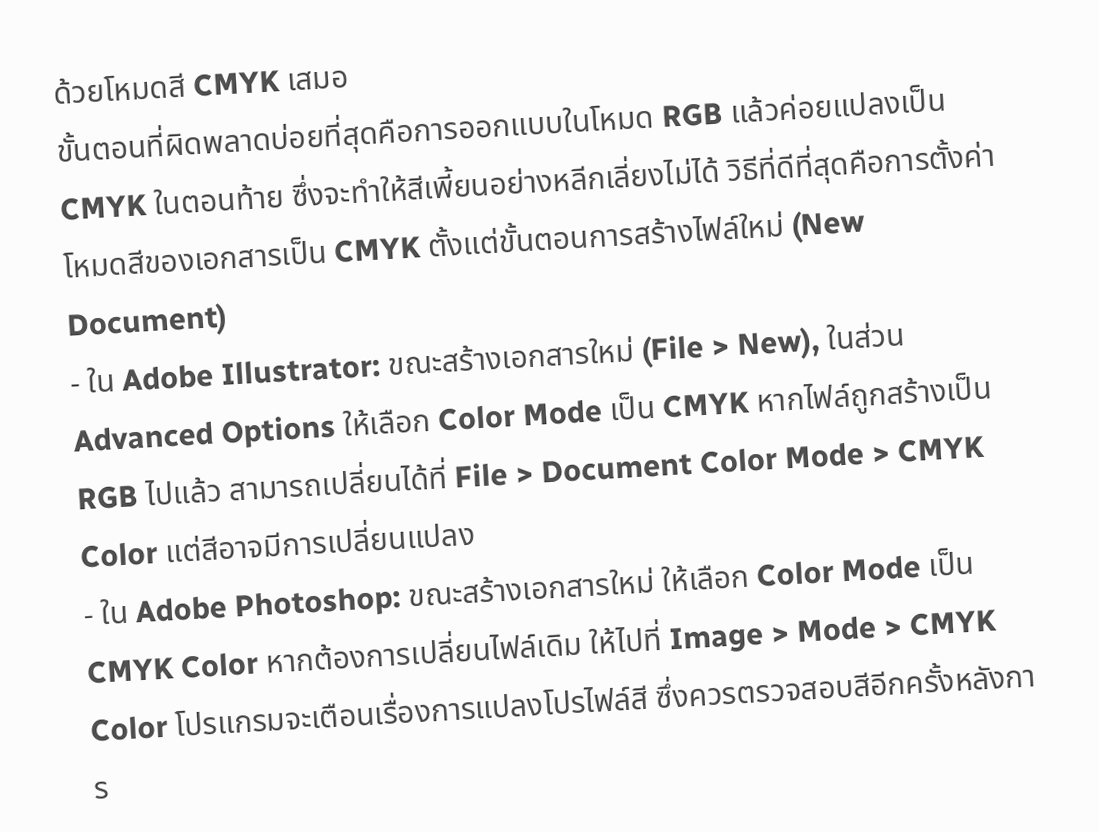ด้วยโหมดสี CMYK เสมอ
ขั้นตอนที่ผิดพลาดบ่อยที่สุดคือการออกแบบในโหมด RGB แล้วค่อยแปลงเป็น CMYK ในตอนท้าย ซึ่งจะทำให้สีเพี้ยนอย่างหลีกเลี่ยงไม่ได้ วิธีที่ดีที่สุดคือการตั้งค่าโหมดสีของเอกสารเป็น CMYK ตั้งแต่ขั้นตอนการสร้างไฟล์ใหม่ (New Document)
- ใน Adobe Illustrator: ขณะสร้างเอกสารใหม่ (File > New), ในส่วน Advanced Options ให้เลือก Color Mode เป็น CMYK หากไฟล์ถูกสร้างเป็น RGB ไปแล้ว สามารถเปลี่ยนได้ที่ File > Document Color Mode > CMYK Color แต่สีอาจมีการเปลี่ยนแปลง
- ใน Adobe Photoshop: ขณะสร้างเอกสารใหม่ ให้เลือก Color Mode เป็น CMYK Color หากต้องการเปลี่ยนไฟล์เดิม ให้ไปที่ Image > Mode > CMYK Color โปรแกรมจะเตือนเรื่องการแปลงโปรไฟล์สี ซึ่งควรตรวจสอบสีอีกครั้งหลังการ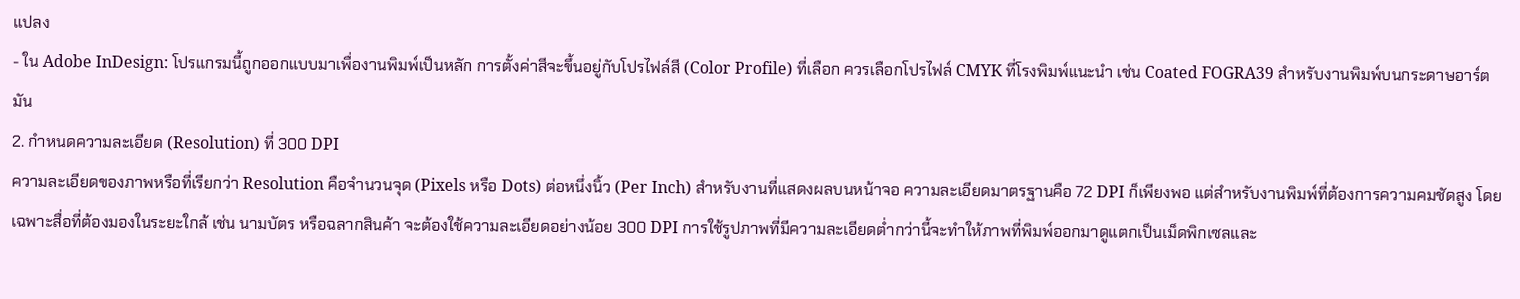แปลง
- ใน Adobe InDesign: โปรแกรมนี้ถูกออกแบบมาเพื่องานพิมพ์เป็นหลัก การตั้งค่าสีจะขึ้นอยู่กับโปรไฟล์สี (Color Profile) ที่เลือก ควรเลือกโปรไฟล์ CMYK ที่โรงพิมพ์แนะนำ เช่น Coated FOGRA39 สำหรับงานพิมพ์บนกระดาษอาร์ตมัน
2. กำหนดความละเอียด (Resolution) ที่ 300 DPI
ความละเอียดของภาพหรือที่เรียกว่า Resolution คือจำนวนจุด (Pixels หรือ Dots) ต่อหนึ่งนิ้ว (Per Inch) สำหรับงานที่แสดงผลบนหน้าจอ ความละเอียดมาตรฐานคือ 72 DPI ก็เพียงพอ แต่สำหรับงานพิมพ์ที่ต้องการความคมชัดสูง โดยเฉพาะสื่อที่ต้องมองในระยะใกล้ เช่น นามบัตร หรือฉลากสินค้า จะต้องใช้ความละเอียดอย่างน้อย 300 DPI การใช้รูปภาพที่มีความละเอียดต่ำกว่านี้จะทำให้ภาพที่พิมพ์ออกมาดูแตกเป็นเม็ดพิกเซลและ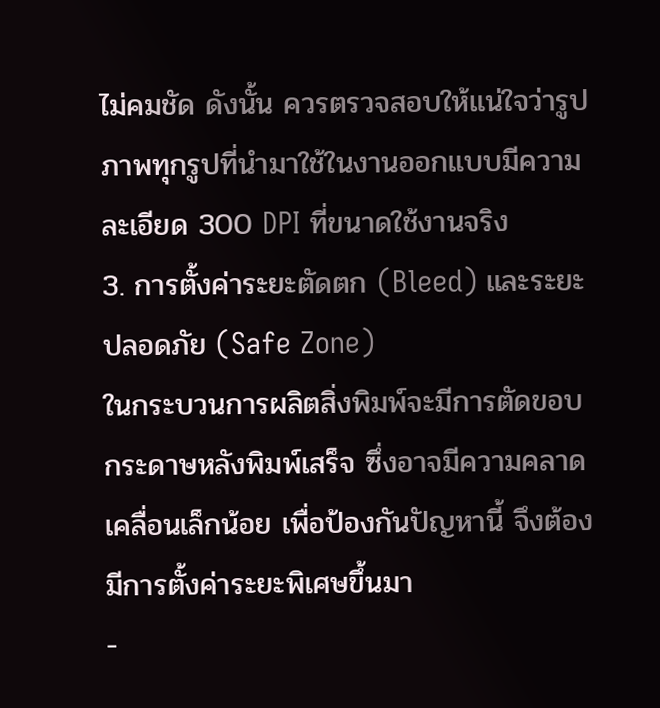ไม่คมชัด ดังนั้น ควรตรวจสอบให้แน่ใจว่ารูปภาพทุกรูปที่นำมาใช้ในงานออกแบบมีความละเอียด 300 DPI ที่ขนาดใช้งานจริง
3. การตั้งค่าระยะตัดตก (Bleed) และระยะปลอดภัย (Safe Zone)
ในกระบวนการผลิตสิ่งพิมพ์จะมีการตัดขอบกระดาษหลังพิมพ์เสร็จ ซึ่งอาจมีความคลาดเคลื่อนเล็กน้อย เพื่อป้องกันปัญหานี้ จึงต้องมีการตั้งค่าระยะพิเศษขึ้นมา
-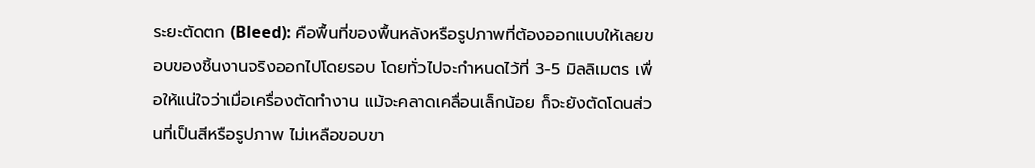ระยะตัดตก (Bleed): คือพื้นที่ของพื้นหลังหรือรูปภาพที่ต้องออกแบบให้เลยขอบของชิ้นงานจริงออกไปโดยรอบ โดยทั่วไปจะกำหนดไว้ที่ 3-5 มิลลิเมตร เพื่อให้แน่ใจว่าเมื่อเครื่องตัดทำงาน แม้จะคลาดเคลื่อนเล็กน้อย ก็จะยังตัดโดนส่วนที่เป็นสีหรือรูปภาพ ไม่เหลือขอบขา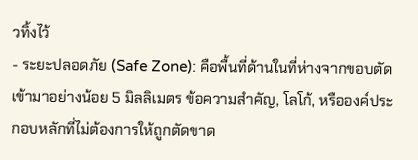วทิ้งไว้
- ระยะปลอดภัย (Safe Zone): คือพื้นที่ด้านในที่ห่างจากขอบตัดเข้ามาอย่างน้อย 5 มิลลิเมตร ข้อความสำคัญ, โลโก้, หรือองค์ประกอบหลักที่ไม่ต้องการให้ถูกตัดขาด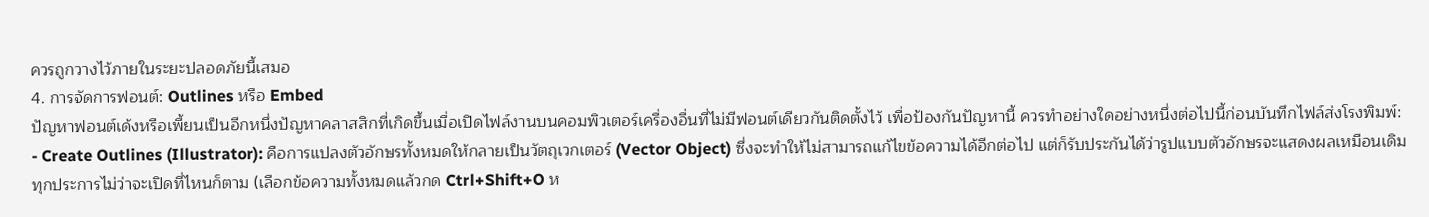ควรถูกวางไว้ภายในระยะปลอดภัยนี้เสมอ
4. การจัดการฟอนต์: Outlines หรือ Embed
ปัญหาฟอนต์เด้งหรือเพี้ยนเป็นอีกหนึ่งปัญหาคลาสสิกที่เกิดขึ้นเมื่อเปิดไฟล์งานบนคอมพิวเตอร์เครื่องอื่นที่ไม่มีฟอนต์เดียวกันติดตั้งไว้ เพื่อป้องกันปัญหานี้ ควรทำอย่างใดอย่างหนึ่งต่อไปนี้ก่อนบันทึกไฟล์ส่งโรงพิมพ์:
- Create Outlines (Illustrator): คือการแปลงตัวอักษรทั้งหมดให้กลายเป็นวัตถุเวกเตอร์ (Vector Object) ซึ่งจะทำให้ไม่สามารถแก้ไขข้อความได้อีกต่อไป แต่ก็รับประกันได้ว่ารูปแบบตัวอักษรจะแสดงผลเหมือนเดิมทุกประการไม่ว่าจะเปิดที่ไหนก็ตาม (เลือกข้อความทั้งหมดแล้วกด Ctrl+Shift+O ห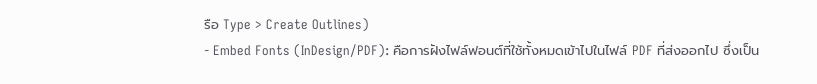รือ Type > Create Outlines)
- Embed Fonts (InDesign/PDF): คือการฝังไฟล์ฟอนต์ที่ใช้ทั้งหมดเข้าไปในไฟล์ PDF ที่ส่งออกไป ซึ่งเป็น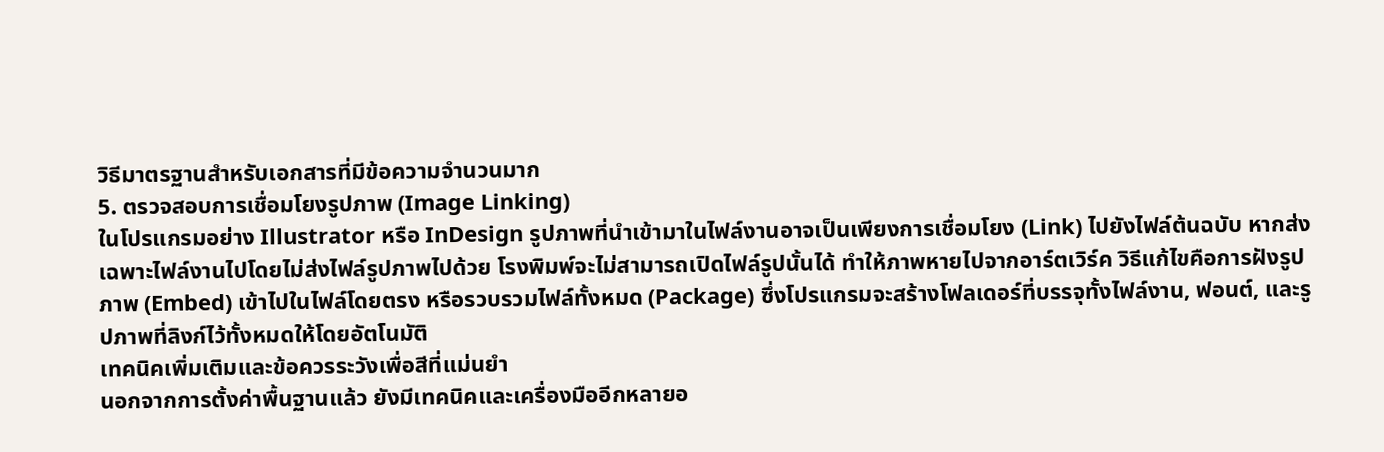วิธีมาตรฐานสำหรับเอกสารที่มีข้อความจำนวนมาก
5. ตรวจสอบการเชื่อมโยงรูปภาพ (Image Linking)
ในโปรแกรมอย่าง Illustrator หรือ InDesign รูปภาพที่นำเข้ามาในไฟล์งานอาจเป็นเพียงการเชื่อมโยง (Link) ไปยังไฟล์ต้นฉบับ หากส่งเฉพาะไฟล์งานไปโดยไม่ส่งไฟล์รูปภาพไปด้วย โรงพิมพ์จะไม่สามารถเปิดไฟล์รูปนั้นได้ ทำให้ภาพหายไปจากอาร์ตเวิร์ค วิธีแก้ไขคือการฝังรูปภาพ (Embed) เข้าไปในไฟล์โดยตรง หรือรวบรวมไฟล์ทั้งหมด (Package) ซึ่งโปรแกรมจะสร้างโฟลเดอร์ที่บรรจุทั้งไฟล์งาน, ฟอนต์, และรูปภาพที่ลิงก์ไว้ทั้งหมดให้โดยอัตโนมัติ
เทคนิคเพิ่มเติมและข้อควรระวังเพื่อสีที่แม่นยำ
นอกจากการตั้งค่าพื้นฐานแล้ว ยังมีเทคนิคและเครื่องมืออีกหลายอ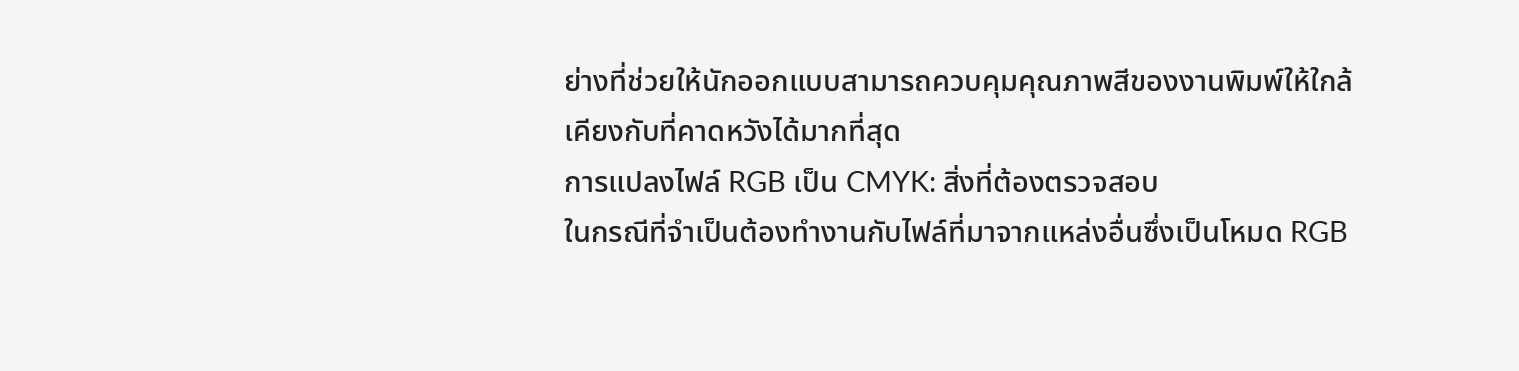ย่างที่ช่วยให้นักออกแบบสามารถควบคุมคุณภาพสีของงานพิมพ์ให้ใกล้เคียงกับที่คาดหวังได้มากที่สุด
การแปลงไฟล์ RGB เป็น CMYK: สิ่งที่ต้องตรวจสอบ
ในกรณีที่จำเป็นต้องทำงานกับไฟล์ที่มาจากแหล่งอื่นซึ่งเป็นโหมด RGB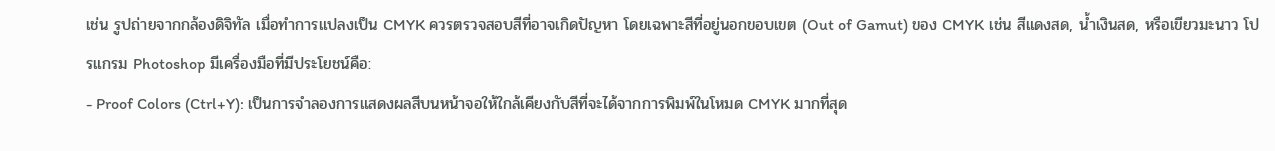เช่น รูปถ่ายจากกล้องดิจิทัล เมื่อทำการแปลงเป็น CMYK ควรตรวจสอบสีที่อาจเกิดปัญหา โดยเฉพาะสีที่อยู่นอกขอบเขต (Out of Gamut) ของ CMYK เช่น สีแดงสด, น้ำเงินสด, หรือเขียวมะนาว โปรแกรม Photoshop มีเครื่องมือที่มีประโยชน์คือ:
- Proof Colors (Ctrl+Y): เป็นการจำลองการแสดงผลสีบนหน้าจอให้ใกล้เคียงกับสีที่จะได้จากการพิมพ์ในโหมด CMYK มากที่สุด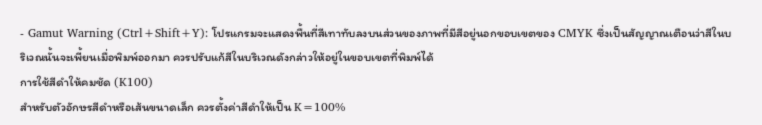- Gamut Warning (Ctrl+Shift+Y): โปรแกรมจะแสดงพื้นที่สีเทาทับลงบนส่วนของภาพที่มีสีอยู่นอกขอบเขตของ CMYK ซึ่งเป็นสัญญาณเตือนว่าสีในบริเวณนั้นจะเพี้ยนเมื่อพิมพ์ออกมา ควรปรับแก้สีในบริเวณดังกล่าวให้อยู่ในขอบเขตที่พิมพ์ได้
การใช้สีดำให้คมชัด (K100)
สำหรับตัวอักษรสีดำหรือเส้นขนาดเล็ก ควรตั้งค่าสีดำให้เป็น K=100%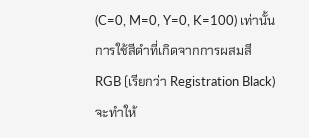(C=0, M=0, Y=0, K=100) เท่านั้น การใช้สีดำที่เกิดจากการผสมสี RGB (เรียกว่า Registration Black) จะทำให้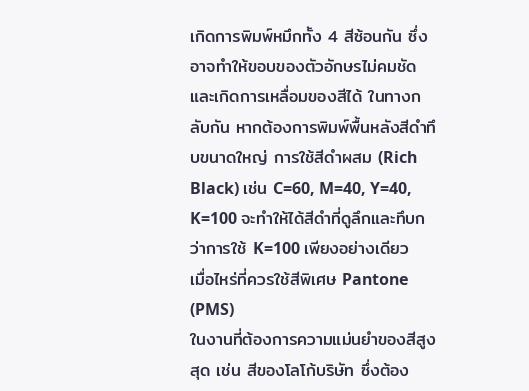เกิดการพิมพ์หมึกทั้ง 4 สีซ้อนกัน ซึ่งอาจทำให้ขอบของตัวอักษรไม่คมชัดและเกิดการเหลื่อมของสีได้ ในทางกลับกัน หากต้องการพิมพ์พื้นหลังสีดำทึบขนาดใหญ่ การใช้สีดำผสม (Rich Black) เช่น C=60, M=40, Y=40, K=100 จะทำให้ได้สีดำที่ดูลึกและทึบกว่าการใช้ K=100 เพียงอย่างเดียว
เมื่อไหร่ที่ควรใช้สีพิเศษ Pantone (PMS)
ในงานที่ต้องการความแม่นยำของสีสูงสุด เช่น สีของโลโก้บริษัท ซึ่งต้อง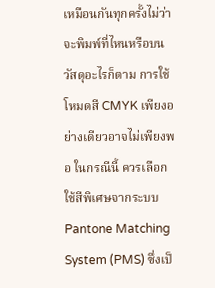เหมือนกันทุกครั้งไม่ว่าจะพิมพ์ที่ไหนหรือบนวัสดุอะไรก็ตาม การใช้โหมดสี CMYK เพียงอย่างเดียวอาจไม่เพียงพอ ในกรณีนี้ ควรเลือกใช้สีพิเศษจากระบบ Pantone Matching System (PMS) ซึ่งเป็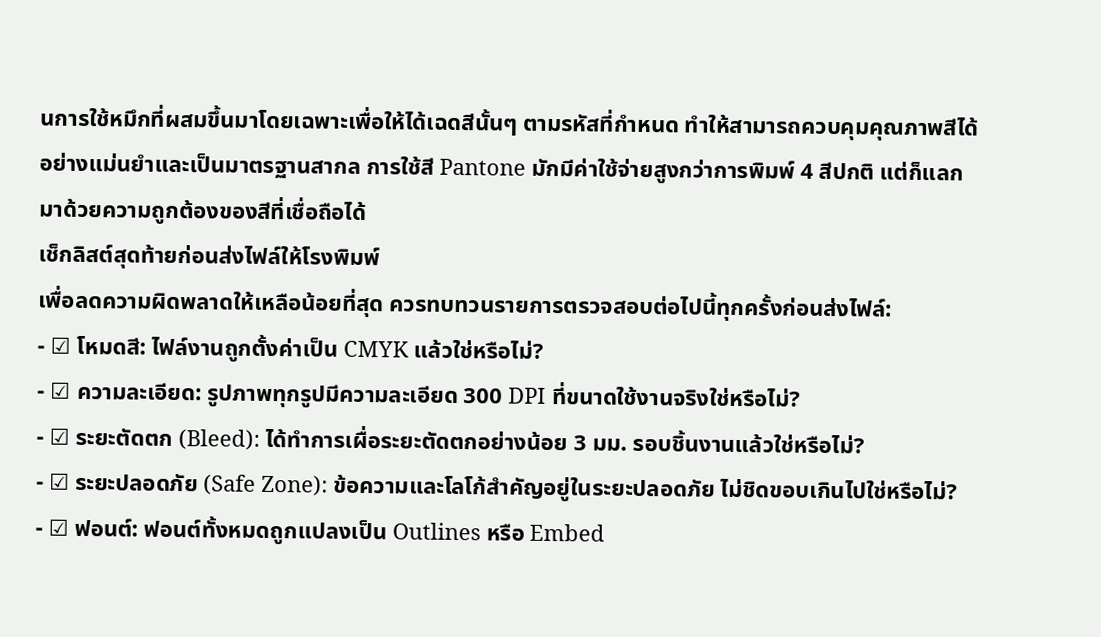นการใช้หมึกที่ผสมขึ้นมาโดยเฉพาะเพื่อให้ได้เฉดสีนั้นๆ ตามรหัสที่กำหนด ทำให้สามารถควบคุมคุณภาพสีได้อย่างแม่นยำและเป็นมาตรฐานสากล การใช้สี Pantone มักมีค่าใช้จ่ายสูงกว่าการพิมพ์ 4 สีปกติ แต่ก็แลกมาด้วยความถูกต้องของสีที่เชื่อถือได้
เช็กลิสต์สุดท้ายก่อนส่งไฟล์ให้โรงพิมพ์
เพื่อลดความผิดพลาดให้เหลือน้อยที่สุด ควรทบทวนรายการตรวจสอบต่อไปนี้ทุกครั้งก่อนส่งไฟล์:
- ☑ โหมดสี: ไฟล์งานถูกตั้งค่าเป็น CMYK แล้วใช่หรือไม่?
- ☑ ความละเอียด: รูปภาพทุกรูปมีความละเอียด 300 DPI ที่ขนาดใช้งานจริงใช่หรือไม่?
- ☑ ระยะตัดตก (Bleed): ได้ทำการเผื่อระยะตัดตกอย่างน้อย 3 มม. รอบชิ้นงานแล้วใช่หรือไม่?
- ☑ ระยะปลอดภัย (Safe Zone): ข้อความและโลโก้สำคัญอยู่ในระยะปลอดภัย ไม่ชิดขอบเกินไปใช่หรือไม่?
- ☑ ฟอนต์: ฟอนต์ทั้งหมดถูกแปลงเป็น Outlines หรือ Embed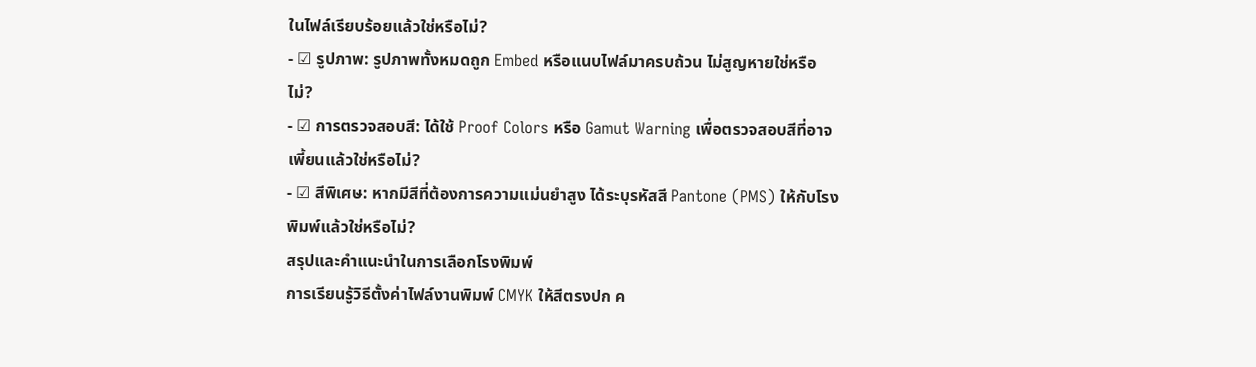ในไฟล์เรียบร้อยแล้วใช่หรือไม่?
- ☑ รูปภาพ: รูปภาพทั้งหมดถูก Embed หรือแนบไฟล์มาครบถ้วน ไม่สูญหายใช่หรือไม่?
- ☑ การตรวจสอบสี: ได้ใช้ Proof Colors หรือ Gamut Warning เพื่อตรวจสอบสีที่อาจเพี้ยนแล้วใช่หรือไม่?
- ☑ สีพิเศษ: หากมีสีที่ต้องการความแม่นยำสูง ได้ระบุรหัสสี Pantone (PMS) ให้กับโรงพิมพ์แล้วใช่หรือไม่?
สรุปและคำแนะนำในการเลือกโรงพิมพ์
การเรียนรู้วิธีตั้งค่าไฟล์งานพิมพ์ CMYK ให้สีตรงปก ค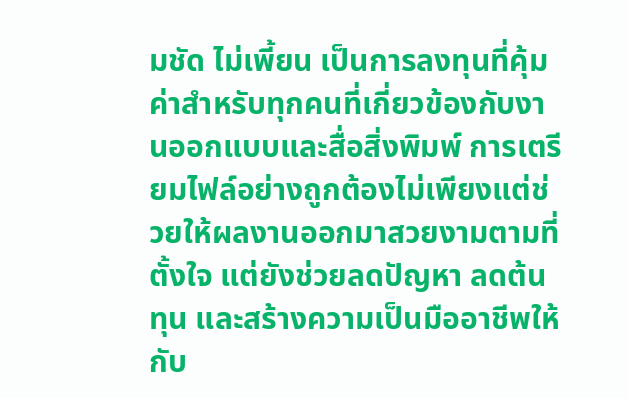มชัด ไม่เพี้ยน เป็นการลงทุนที่คุ้มค่าสำหรับทุกคนที่เกี่ยวข้องกับงานออกแบบและสื่อสิ่งพิมพ์ การเตรียมไฟล์อย่างถูกต้องไม่เพียงแต่ช่วยให้ผลงานออกมาสวยงามตามที่ตั้งใจ แต่ยังช่วยลดปัญหา ลดต้นทุน และสร้างความเป็นมืออาชีพให้กับ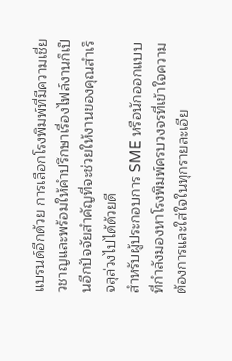แบรนด์อีกด้วย การเลือกโรงพิมพ์ที่มีความเชี่ยวชาญและพร้อมให้คำปรึกษาเรื่องไฟล์งานก็เป็นอีกปัจจัยสำคัญที่จะช่วยให้งานของคุณสำเร็จลุล่วงไปได้ด้วยดี
สำหรับผู้ประกอบการ SME หรือนักออกแบบที่กำลังมองหาโรงพิมพ์ครบวงจรที่เข้าใจความต้องการและใส่ใจในทุกรายละเอีย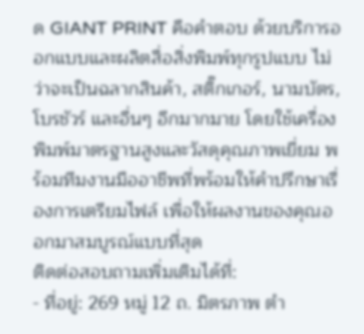ด GIANT PRINT คือคำตอบ ด้วยบริการออกแบบและผลิตสื่อสิ่งพิมพ์ทุกรูปแบบ ไม่ว่าจะเป็นฉลากสินค้า, สติ๊กเกอร์, นามบัตร, โบรชัวร์ และอื่นๆ อีกมากมาย โดยใช้เครื่องพิมพ์มาตรฐานสูงและวัสดุคุณภาพเยี่ยม พร้อมทีมงานมืออาชีพที่พร้อมให้คำปรึกษาเรื่องการเตรียมไฟล์ เพื่อให้ผลงานของคุณออกมาสมบูรณ์แบบที่สุด
ติดต่อสอบถามเพิ่มเติมได้ที่:
- ที่อยู่: 269 หมู่ 12 ถ. มิตรภาพ ตำ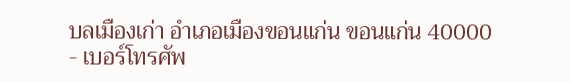บลเมืองเก่า อำเภอเมืองขอนแก่น ขอนแก่น 40000
- เบอร์โทรศัพ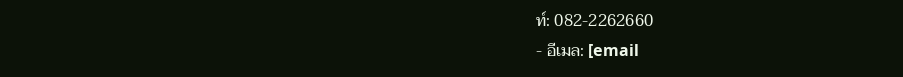ท์: 082-2262660
- อีเมล: [email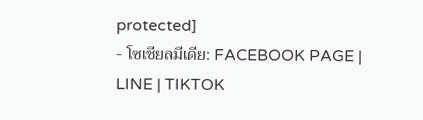protected]
- โซเชียลมีเดีย: FACEBOOK PAGE | LINE | TIKTOK